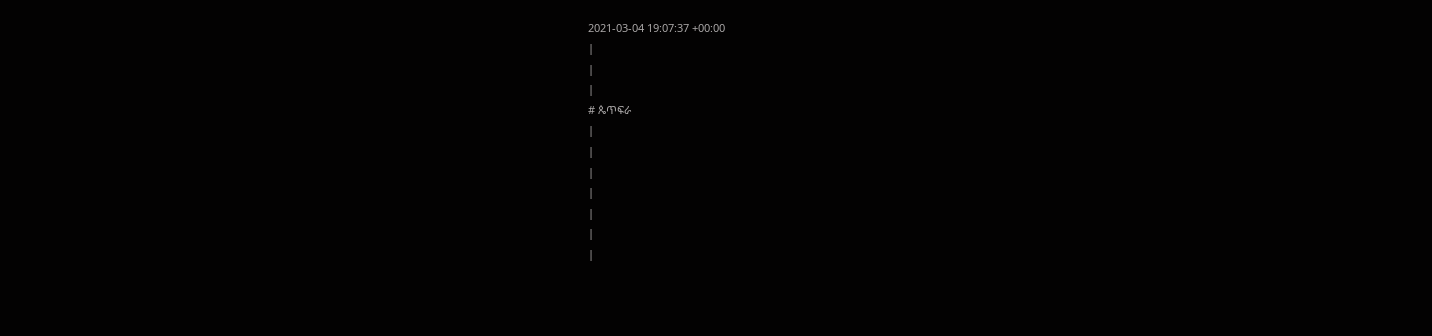2021-03-04 19:07:37 +00:00
|
|
|
# ጴጥፍራ
|
|
|
|
|
|
|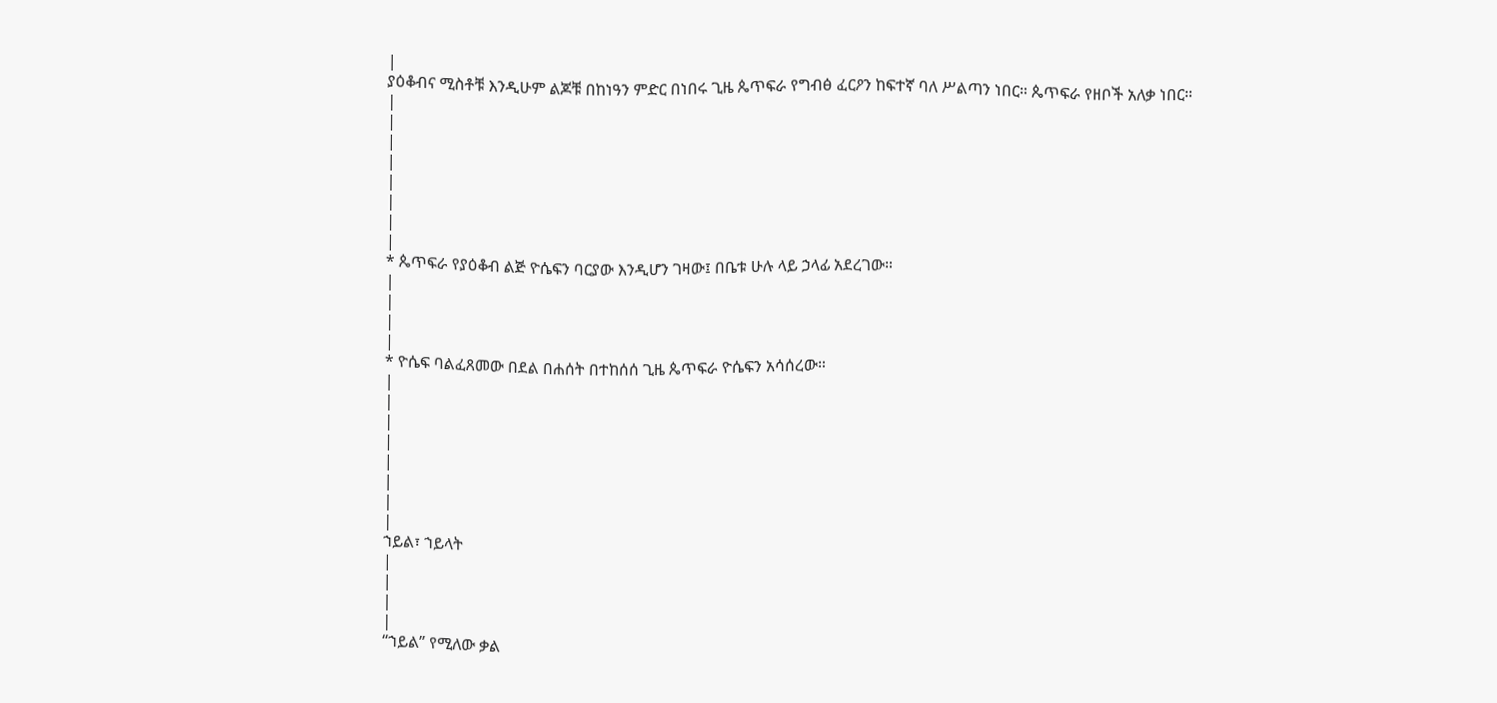|
ያዕቆብና ሚስቶቹ እንዲሁም ልጆቹ በከነዓን ምድር በነበሩ ጊዜ ጴጥፍራ የግብፅ ፈርዖን ከፍተኛ ባለ ሥልጣን ነበር። ጴጥፍራ የዘቦች አለቃ ነበር።
|
|
|
|
|
|
|
|
* ጴጥፍራ የያዕቆብ ልጅ ዮሴፍን ባርያው እንዲሆን ገዛው፤ በቤቱ ሁሉ ላይ ኃላፊ አደረገው።
|
|
|
|
* ዮሴፍ ባልፈጸመው በደል በሐሰት በተከሰሰ ጊዜ ጴጥፍራ ዮሴፍን አሳሰረው።
|
|
|
|
|
|
|
|
ኀይል፣ ኀይላት
|
|
|
|
“ኀይል” የሚለው ቃል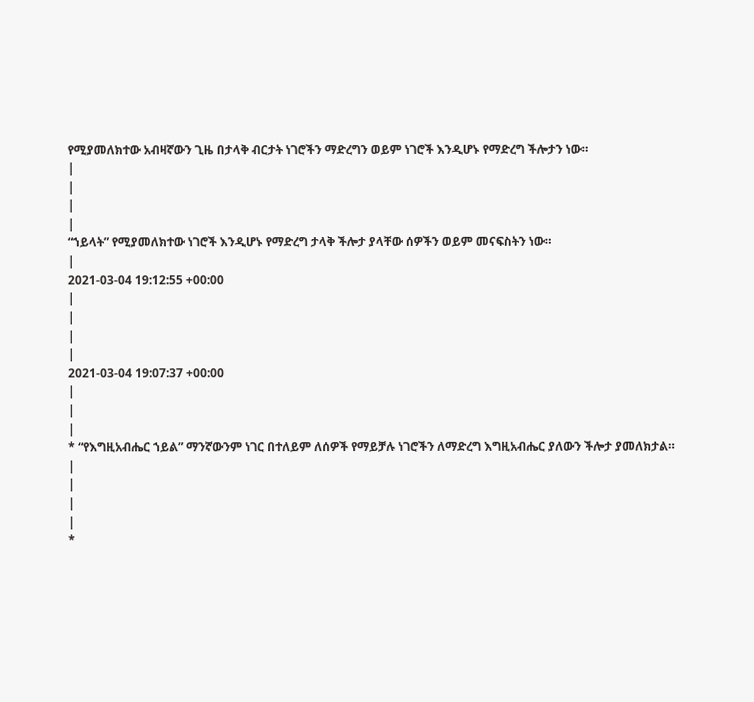የሚያመለክተው አብዛኛውን ጊዜ በታላቅ ብርታት ነገሮችን ማድረግን ወይም ነገሮች እንዲሆኑ የማድረግ ችሎታን ነው።
|
|
|
|
“ኀይላት” የሚያመለክተው ነገሮች እንዲሆኑ የማድረግ ታላቅ ችሎታ ያላቸው ሰዎችን ወይም መናፍስትን ነው።
|
2021-03-04 19:12:55 +00:00
|
|
|
|
2021-03-04 19:07:37 +00:00
|
|
|
* “የእግዚአብሔር ኀይል” ማንኛውንም ነገር በተለይም ለሰዎች የማይቻሉ ነገሮችን ለማድረግ እግዚአብሔር ያለውን ችሎታ ያመለክታል።
|
|
|
|
*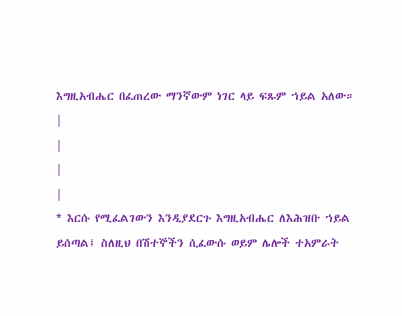እግዚአብሔር በፈጠረው ማንኛውም ነገር ላይ ፍጹም ኀይል አለው።
|
|
|
|
* እርሱ የሚፈልገውን እንዲያደርጉ እግዚአብሔር ለእሕዝቡ ኀይል ይሰጣል፤ ስለዚህ በሽተኞችን ሲፈውሱ ወይም ሌሎች ተአምራት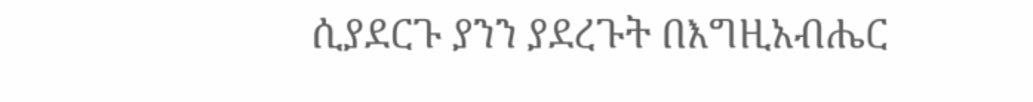ሲያደርጉ ያንን ያደረጉት በእግዚአብሔር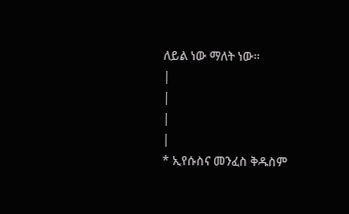ለይል ነው ማለት ነው።
|
|
|
|
* ኢየሱስና መንፈስ ቅዱስም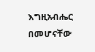እግዚአብሔር በመሆናቸው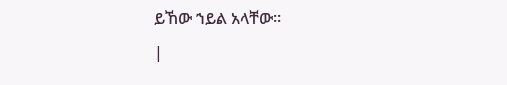ይኸው ኀይል አላቸው።
|